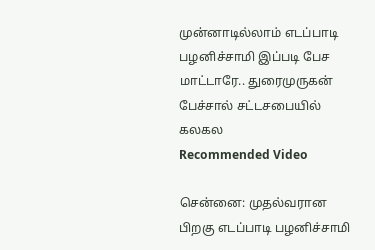முன்னாடில்லாம் எடப்பாடி பழனிச்சாமி இப்படி பேச மாட்டாரே.. துரைமுருகன் பேச்சால் சட்டசபையில் கலகல
Recommended Video

சென்னை: முதல்வரான பிறகு எடப்பாடி பழனிச்சாமி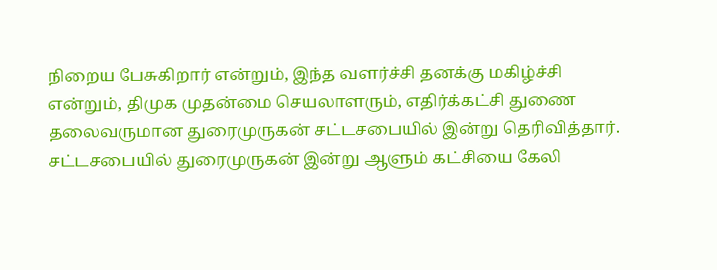நிறைய பேசுகிறார் என்றும், இந்த வளர்ச்சி தனக்கு மகிழ்ச்சி என்றும், திமுக முதன்மை செயலாளரும், எதிர்க்கட்சி துணை தலைவருமான துரைமுருகன் சட்டசபையில் இன்று தெரிவித்தார்.
சட்டசபையில் துரைமுருகன் இன்று ஆளும் கட்சியை கேலி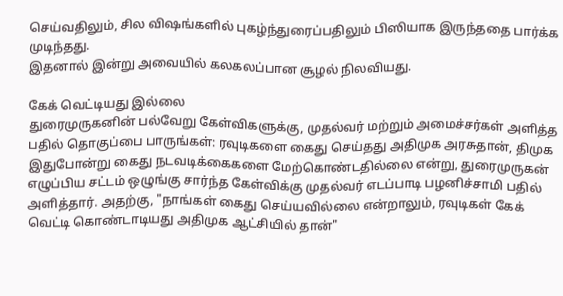செய்வதிலும், சில விஷங்களில் புகழ்ந்துரைப்பதிலும் பிஸியாக இருந்ததை பார்க்க முடிந்தது.
இதனால் இன்று அவையில் கலகலப்பான சூழல் நிலவியது.

கேக் வெட்டியது இல்லை
துரைமுருகனின் பல்வேறு கேள்விகளுக்கு, முதல்வர் மற்றும் அமைச்சர்கள் அளித்த பதில் தொகுப்பை பாருங்கள்: ரவுடிகளை கைது செய்தது அதிமுக அரசுதான், திமுக இதுபோன்று கைது நடவடிக்கைகளை மேற்கொண்டதில்லை என்று, துரைமுருகன் எழுப்பிய சட்டம் ஒழுங்கு சார்ந்த கேள்விக்கு முதல்வர் எடப்பாடி பழனிச்சாமி பதில் அளித்தார். அதற்கு, "நாங்கள் கைது செய்யவில்லை என்றாலும், ரவுடிகள் கேக் வெட்டி கொண்டாடியது அதிமுக ஆட்சியில் தான்"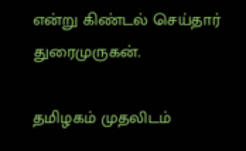என்று கிண்டல் செய்தார் துரைமுருகன்.

தமிழகம் முதலிடம்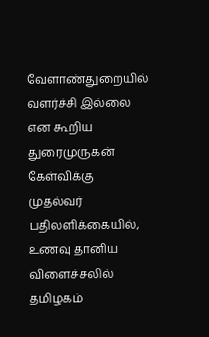வேளாண்துறையில் வளர்ச்சி இல்லை என கூறிய துரைமுருகன் கேள்விக்கு முதல்வர் பதிலளிக்கையில், உணவு தானிய விளைச்சலில் தமிழகம்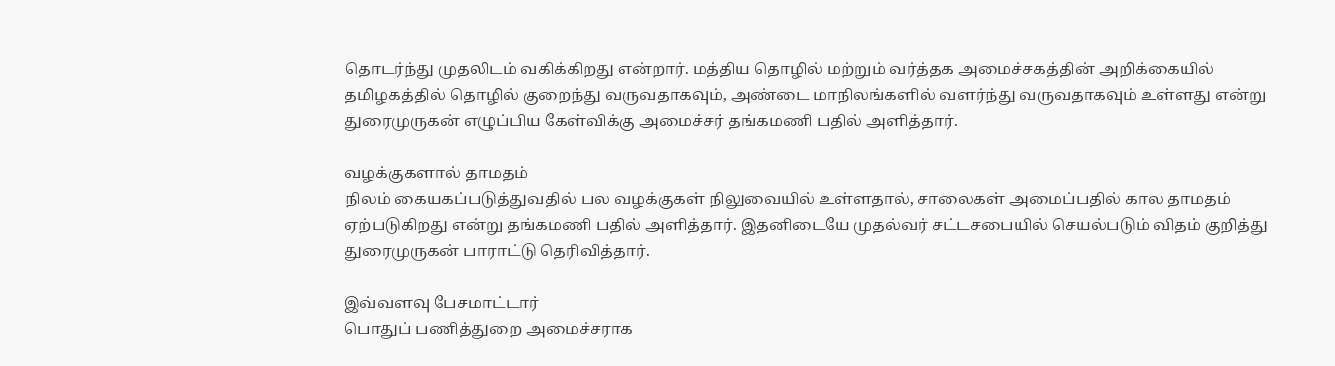தொடர்ந்து முதலிடம் வகிக்கிறது என்றார். மத்திய தொழில் மற்றும் வர்த்தக அமைச்சகத்தின் அறிக்கையில் தமிழகத்தில் தொழில் குறைந்து வருவதாகவும், அண்டை மாநிலங்களில் வளர்ந்து வருவதாகவும் உள்ளது என்று துரைமுருகன் எழுப்பிய கேள்விக்கு அமைச்சர் தங்கமணி பதில் அளித்தார்.

வழக்குகளால் தாமதம்
நிலம் கையகப்படுத்துவதில் பல வழக்குகள் நிலுவையில் உள்ளதால், சாலைகள் அமைப்பதில் கால தாமதம் ஏற்படுகிறது என்று தங்கமணி பதில் அளித்தார். இதனிடையே முதல்வர் சட்டசபையில் செயல்படும் விதம் குறித்து துரைமுருகன் பாராட்டு தெரிவித்தார்.

இவ்வளவு பேசமாட்டார்
பொதுப் பணித்துறை அமைச்சராக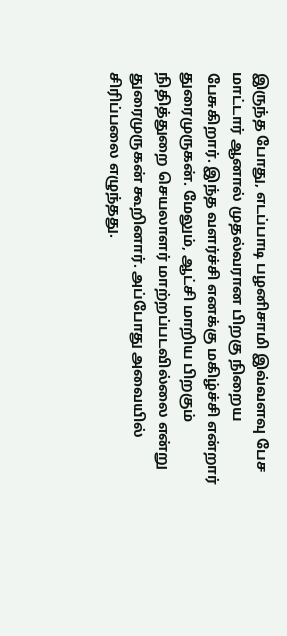இருந்த போது, எடப்பாடி பழனிசாமி இவ்வளவு பேச மாட்டார் ஆனால் முதல்வரான பிறகு நிறைய பேசுகிறார். இந்த வளர்ச்சி எனக்கு மகிழ்ச்சி என்றார் துரைமுருகன். மேலும், ஆட்சி மாறிய பிறகும் நிதித்துறை செயலாளர் மாற்றப்படவில்லை என்று துரைமுருகன் கூறினார். அப்போது அவையில் சிரிப்பலை எழுந்தது.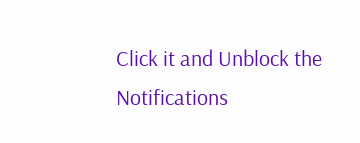Click it and Unblock the Notifications